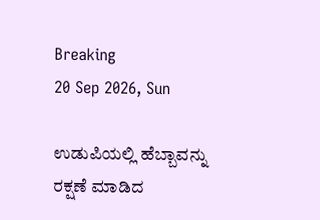Breaking
20 Sep 2026, Sun

ಉಡುಪಿಯಲ್ಲಿ ಹೆಬ್ಬಾವನ್ನು ರಕ್ಷಣೆ ಮಾಡಿದ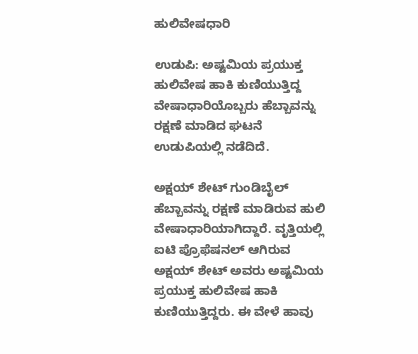ಹುಲಿವೇಷಧಾರಿ

ಉಡುಪಿ: ಅಷ್ಟಮಿಯ ಪ್ರಯುಕ್ತ ಹುಲಿವೇಷ ಹಾಕಿ ಕುಣಿಯುತ್ತಿದ್ದ ವೇಷಾಧಾರಿಯೊಬ್ಬರು ಹೆಬ್ಬಾವನ್ನು ರಕ್ಷಣೆ ಮಾಡಿದ ಘಟನೆ ಉಡುಪಿಯಲ್ಲಿ ನಡೆದಿದೆ.

ಅಕ್ಷಯ್ ಶೇಟ್ ಗುಂಡಿಬೈಲ್ ಹೆಬ್ಬಾವನ್ನು ರಕ್ಷಣೆ ಮಾಡಿರುವ ಹುಲಿ ವೇಷಾಧಾರಿಯಾಗಿದ್ದಾರೆ. ವೃತ್ತಿಯಲ್ಲಿ ಐಟಿ ಪ್ರೊಫೆಷನಲ್ ಆಗಿರುವ ಅಕ್ಷಯ್ ಶೇಟ್ ಅವರು ಅಷ್ಟಮಿಯ ಪ್ರಯುಕ್ತ ಹುಲಿವೇಷ ಹಾಕಿ ಕುಣಿಯುತ್ತಿದ್ದರು. ಈ ವೇಳೆ ಹಾವು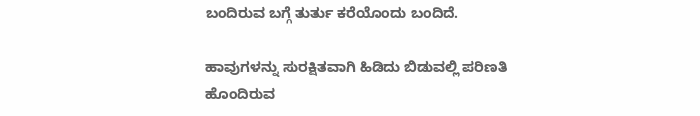ಬಂದಿರುವ ಬಗ್ಗೆ ತುರ್ತು ಕರೆಯೊಂದು ಬಂದಿದೆ.

ಹಾವುಗಳನ್ನು ಸುರಕ್ಷಿತವಾಗಿ ಹಿಡಿದು ಬಿಡುವಲ್ಲಿ ಪರಿಣತಿ ಹೊಂದಿರುವ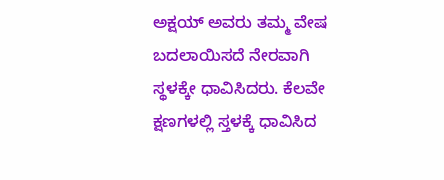ಅಕ್ಷಯ್ ಅವರು ತಮ್ಮ ವೇಷ ಬದಲಾಯಿಸದೆ ನೇರವಾಗಿ ಸ್ಥಳಕ್ಕೇ ಧಾವಿಸಿದರು. ಕೆಲವೇ ಕ್ಷಣಗಳಲ್ಲಿ ಸ್ತಳಕ್ಕೆ ಧಾವಿಸಿದ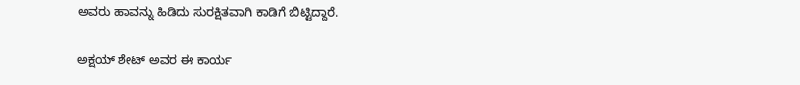ಅವರು ಹಾವನ್ನು ಹಿಡಿದು ಸುರಕ್ಷಿತವಾಗಿ ಕಾಡಿಗೆ ಬಿಟ್ಟಿದ್ದಾರೆ.

ಅಕ್ಷಯ್ ಶೇಟ್ ಅವರ ಈ ಕಾರ್ಯ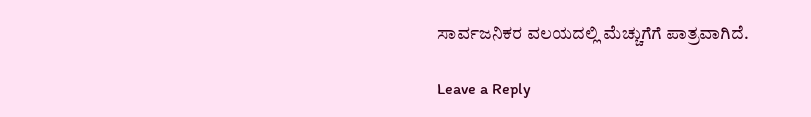ಸಾರ್ವಜನಿಕರ ವಲಯದಲ್ಲಿ ಮೆಚ್ಚುಗೆಗೆ ಪಾತ್ರವಾಗಿದೆ.

Leave a Reply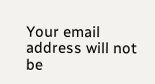Your email address will not be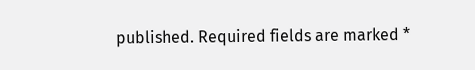published. Required fields are marked *